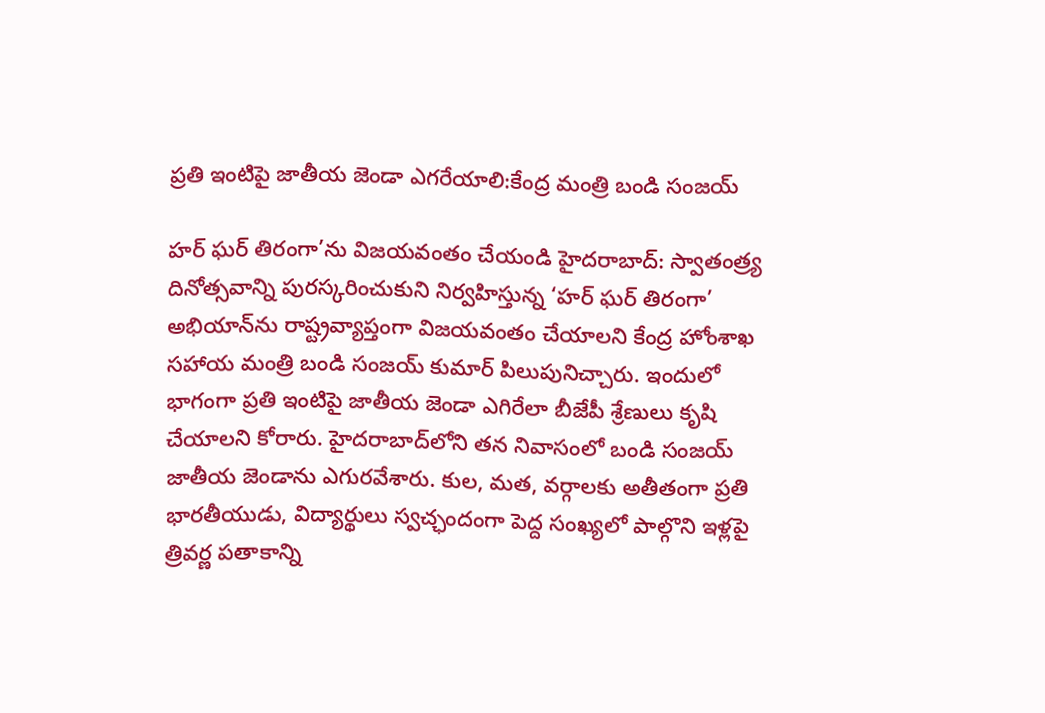ప్రతి ఇంటిపై జాతీయ జెండా ఎగరేయాలి:కేంద్ర మంత్రి బండి సంజయ్‌

హర్‌ ఘర్‌ తిరంగా’ను విజయవంతం చేయండి హైదరాబాద్‌: స్వాతంత్ర్య దినోత్సవాన్ని పురస్కరించుకుని నిర్వహిస్తున్న ‘హర్‌ ఘర్‌ తిరంగా’ అభియాన్‌ను రాష్ట్రవ్యాప్తంగా విజయవంతం చేయాలని కేంద్ర హోంశాఖ సహాయ మంత్రి బండి సంజయ్‌ కుమార్‌ పిలుపునిచ్చారు. ఇందులో భాగంగా ప్రతి ఇంటిపై జాతీయ జెండా ఎగిరేలా బీజేపీ శ్రేణులు కృషి చేయాలని కోరారు. హైదరాబాద్‌లోని తన నివాసంలో బండి సంజయ్‌ జాతీయ జెండాను ఎగురవేశారు. కుల, మత, వర్గాలకు అతీతంగా ప్రతి భారతీయుడు, విద్యార్థులు స్వచ్ఛందంగా పెద్ద సంఖ్యలో పాల్గొని ఇళ్లపై త్రివర్ణ పతాకాన్ని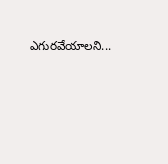ఎగురవేయాలని...